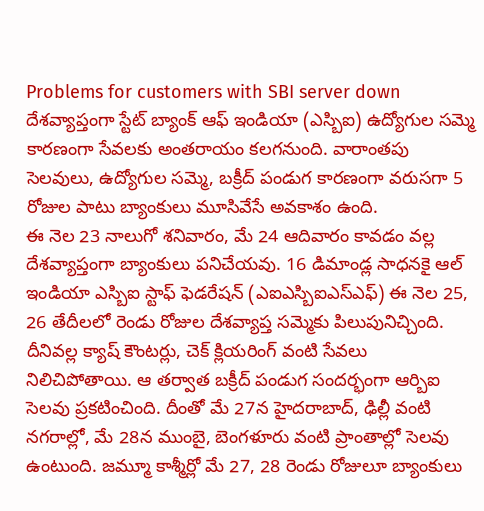Problems for customers with SBI server down
దేశవ్యాప్తంగా స్టేట్ బ్యాంక్ ఆఫ్ ఇండియా (ఎస్బిఐ) ఉద్యోగుల సమ్మె కారణంగా సేవలకు అంతరాయం కలగనుంది. వారాంతపు సెలవులు, ఉద్యోగుల సమ్మె, బక్రీద్ పండుగ కారణంగా వరుసగా 5 రోజుల పాటు బ్యాంకులు మూసివేసే అవకాశం ఉంది.
ఈ నెల 23 నాలుగో శనివారం, మే 24 ఆదివారం కావడం వల్ల దేశవ్యాప్తంగా బ్యాంకులు పనిచేయవు. 16 డిమాండ్ల సాధనకై ఆల్ ఇండియా ఎస్బిఐ స్టాఫ్ ఫెడరేషన్ (ఎఐఎస్బిఐఎస్ఎఫ్) ఈ నెల 25, 26 తేదీలలో రెండు రోజుల దేశవ్యాప్త సమ్మెకు పిలుపునిచ్చింది.
దీనివల్ల క్యాష్ కౌంటర్లు, చెక్ క్లియరింగ్ వంటి సేవలు నిలిచిపోతాయి. ఆ తర్వాత బక్రీద్ పండుగ సందర్భంగా ఆర్బిఐ సెలవు ప్రకటించింది. దీంతో మే 27న హైదరాబాద్, ఢిల్లీ వంటి నగరాల్లో, మే 28న ముంబై, బెంగళూరు వంటి ప్రాంతాల్లో సెలవు ఉంటుంది. జమ్మూ కాశ్మీర్లో మే 27, 28 రెండు రోజులూ బ్యాంకులు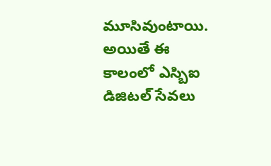మూసివుంటాయి. అయితే ఈ కాలంలో ఎస్బిఐ డిజిటల్ సేవలు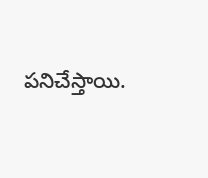పనిచేస్తాయి.